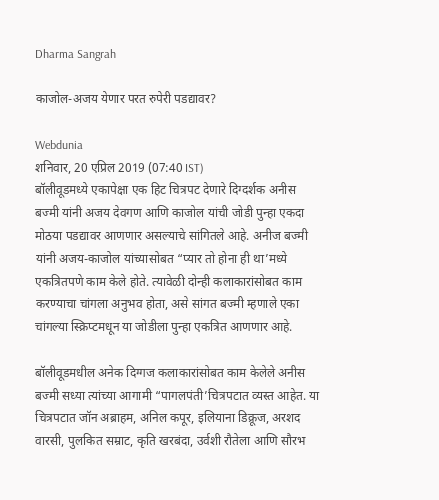Dharma Sangrah

काजोल-अजय येणार परत रुपेरी पडद्यावर?

Webdunia
शनिवार, 20 एप्रिल 2019 (07:40 IST)
बॉलीवूडमध्ये एकापेक्षा एक हिट चित्रपट देणारे दिग्दर्शक अनीस बज्मी यांनी अजय देवगण आणि काजोल यांची जोडी पुन्हा एकदा मोठया पडद्यावर आणणार असल्याचे सांगितले आहे. अनीज बज्मी यांनी अजय-काजोल यांच्यासोबत “प्यार तो होना ही था’मध्ये एकत्रितपणे काम केले होते. त्यावेळी दोन्ही कलाकारांसोबत काम करण्याचा चांगला अनुभव होता, असे सांगत बज्मी म्हणाले एका चांगल्या स्क्रिप्टमधून या जोडीला पुन्हा एकत्रित आणणार आहे.

बॉलीवूडमधील अनेक दिग्गज कलाकारांसोबत काम केलेले अनीस बज्मी सध्या त्यांच्या आगामी “पागलपंती’चित्रपटात व्यस्त आहेत. या चित्रपटात जॉन अब्राहम, अनिल कपूर, इलियाना डिक्रूज, अरशद वारसी, पुलकित सम्राट, कृति खरबंदा, उर्वशी रौतेला आणि सौरभ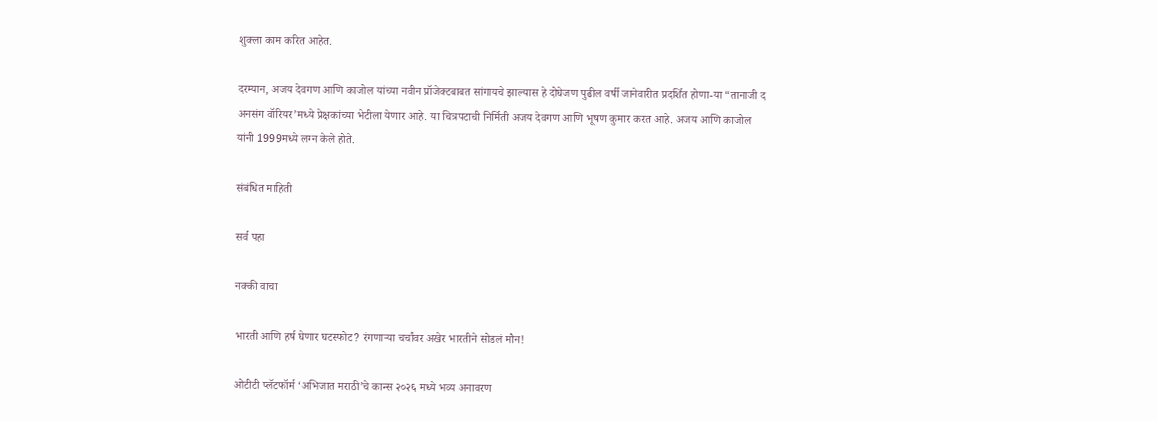शुक्‍ला काम करित आहेत.

दरम्यान, अजय देवगण आणि काजोल यांच्या नवीन प्रॉजेक्‍टबाबत सांगायचे झाल्यास हे दोघेजण पुढील वर्षी जानेवारीत प्रदर्शित होणा-या “तानाजी द अनसंग वॉरियर’मध्ये प्रेक्षकांच्या भेटीला येणार आहे. या चित्रपटाची निर्मिती अजय देवगण आणि भूषण कुमार करत आहे. अजय आणि काजोल यांनी 1999मध्ये लग्न केले होते.

संबंधित माहिती

सर्व पहा

नक्की वाचा

भारती आणि हर्ष घेणार घटस्फोट? रंगणाऱ्या चर्चांवर अखेर भारतीने सोडलं मौन!

ओटीटी प्लॅटफॉर्म ‘अभिजात मराठी’चे कान्स २०२६ मध्ये भव्य अनावरण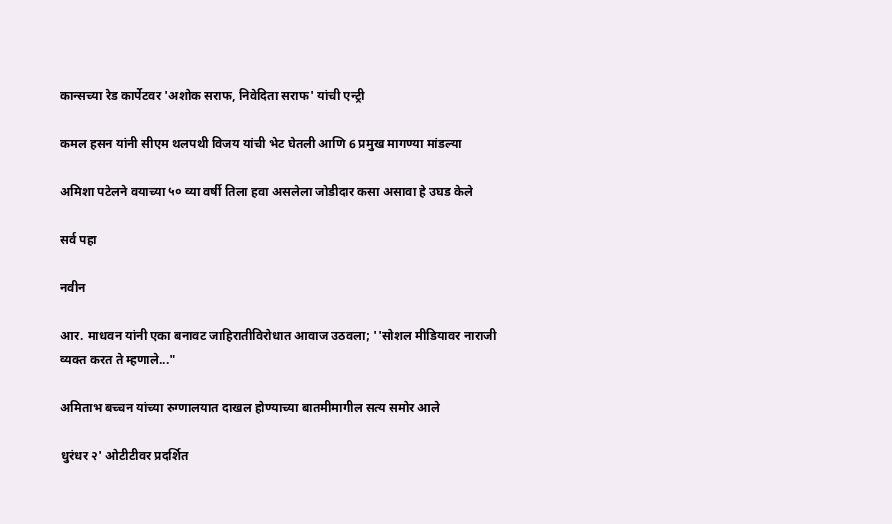कान्सच्या रेड कार्पेटवर 'अशोक सराफ, निवेदिता सराफ' यांची एन्ट्री

कमल हसन यांनी सीएम थलपथी विजय यांची भेट घेतली आणि 6 प्रमुख मागण्या मांडल्या

अमिशा पटेलने वयाच्या ५० व्या वर्षी तिला हवा असलेला जोडीदार कसा असावा हे उघड केले

सर्व पहा

नवीन

आर. माधवन यांनी एका बनावट जाहिरातीविरोधात आवाज उठवला; ''सोशल मीडियावर नाराजी व्यक्त करत ते म्हणाले..."

अमिताभ बच्चन यांच्या रुग्णालयात दाखल होण्याच्या बातमीमागील सत्य समोर आले

धुरंधर २' ओटीटीवर प्रदर्शित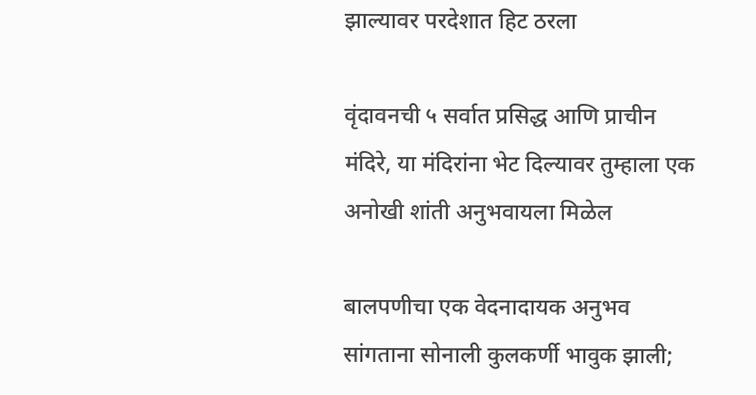झाल्यावर परदेशात हिट ठरला

वृंदावनची ५ सर्वात प्रसिद्ध आणि प्राचीन मंदिरे, या मंदिरांना भेट दिल्यावर तुम्हाला एक अनोखी शांती अनुभवायला मिळेल

बालपणीचा एक वेदनादायक अनुभव सांगताना सोनाली कुलकर्णी भावुक झाली;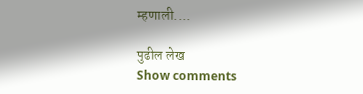म्हणाली....

पुढील लेख
Show comments